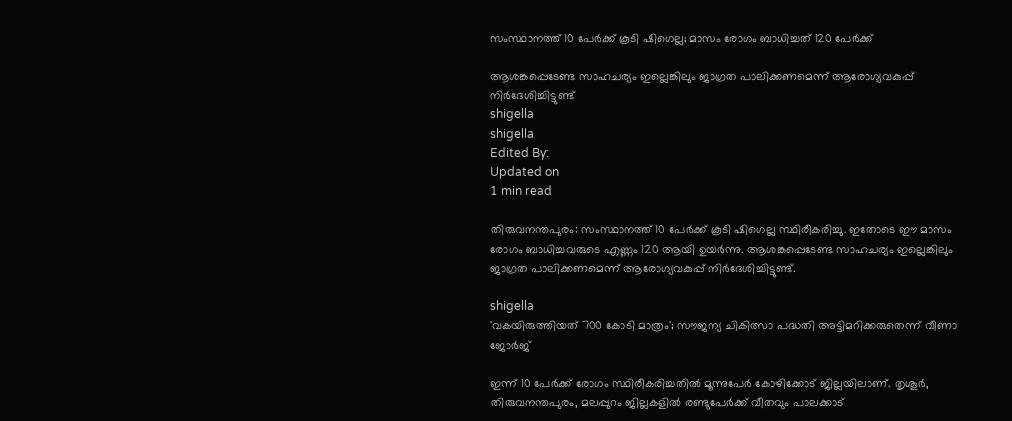സംസ്ഥാനത്ത് 10 പേര്‍ക്ക് കൂടി ഷിഗെല്ല; മാസം രോഗം ബാധിച്ചത് 120 പേര്‍ക്ക്

ആശങ്കപ്പെടേണ്ട സാഹചര്യം ഇല്ലെങ്കിലും ജാഗ്രത പാലിക്കണമെന്ന് ആരോഗ്യവകുപ്പ് നിര്‍ദേശിച്ചിട്ടുണ്ട്
shigella
shigella
Edited By:
Updated on
1 min read

തിരുവനന്തപുരം: സംസ്ഥാനത്ത് 10 പേര്‍ക്ക് കൂടി ഷിഗെല്ല സ്ഥിരീകരിച്ചു. ഇതോടെ ഈ മാസം രോഗം ബാധിച്ചവരുടെ എണ്ണം 120 ആയി ഉയര്‍ന്നു. ആശങ്കപ്പെടേണ്ട സാഹചര്യം ഇല്ലെങ്കിലും ജാഗ്രത പാലിക്കണമെന്ന് ആരോഗ്യവകുപ്പ് നിര്‍ദേശിച്ചിട്ടുണ്ട്.

shigella
'വകയിരുത്തിയത് 700 കോടി മാത്രം'; സൗജന്യ ചികിത്സാ പദ്ധതി അട്ടിമറിക്കരുതെന്ന് വീണാ ജോര്‍ജ്

ഇന്ന് 10 പേര്‍ക്ക് രോഗം സ്ഥിരീകരിച്ചതില്‍ മൂന്നുപേര്‍ കോഴിക്കോട് ജില്ലയിലാണ്. തൃശൂര്‍, തിരുവനന്തപുരം, മലപ്പുറം ജില്ലകളില്‍ രണ്ടുപേര്‍ക്ക് വീതവും പാലക്കാട്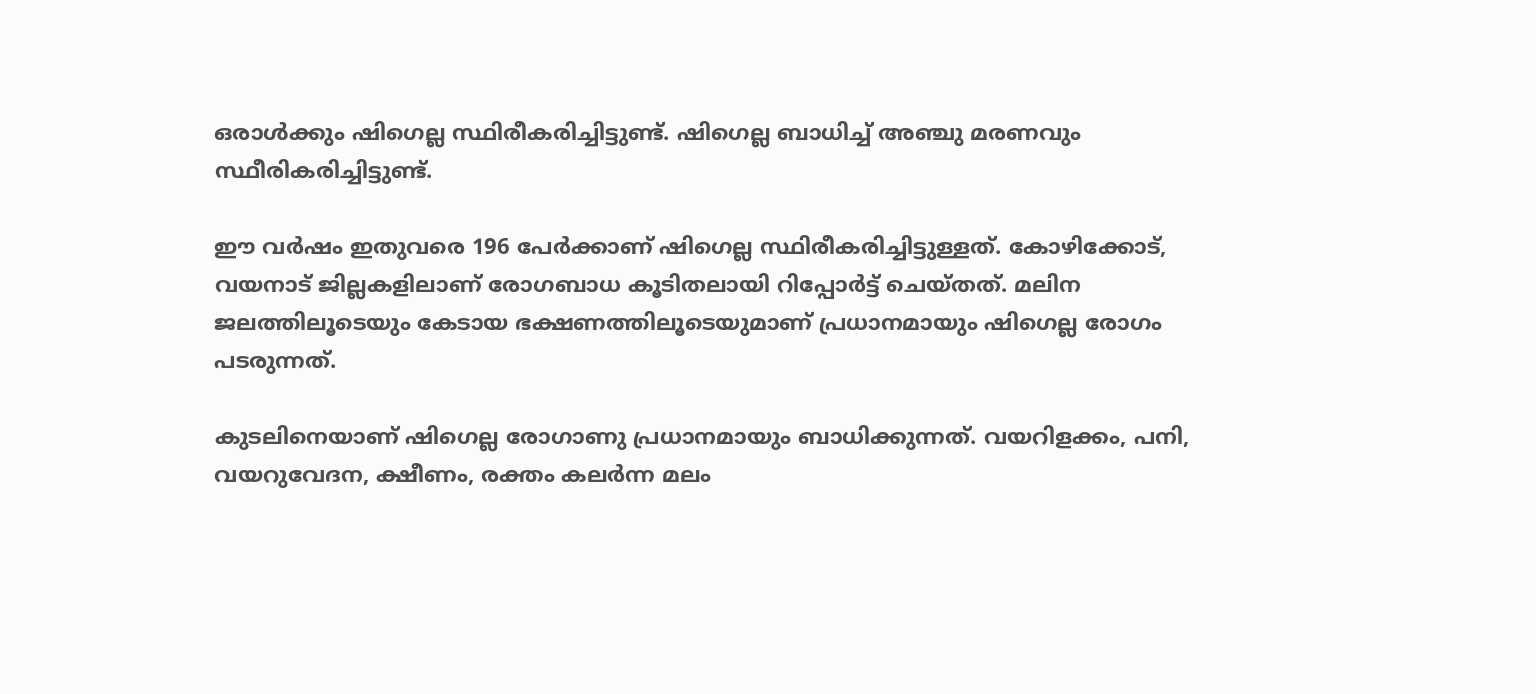ഒരാള്‍ക്കും ഷിഗെല്ല സ്ഥിരീകരിച്ചിട്ടുണ്ട്. ഷിഗെല്ല ബാധിച്ച് അഞ്ചു മരണവും സ്ഥീരികരിച്ചിട്ടുണ്ട്.

ഈ വര്‍ഷം ഇതുവരെ 196 പേര്‍ക്കാണ് ഷിഗെല്ല സ്ഥിരീകരിച്ചിട്ടുള്ളത്. കോഴിക്കോട്, വയനാട് ജില്ലകളിലാണ് രോഗബാധ കൂടിതലായി റിപ്പോര്‍ട്ട് ചെയ്തത്. മലിന ജലത്തിലൂടെയും കേടായ ഭക്ഷണത്തിലൂടെയുമാണ് പ്രധാനമായും ഷിഗെല്ല രോഗം പടരുന്നത്.

കുടലിനെയാണ് ഷിഗെല്ല രോഗാണു പ്രധാനമായും ബാധിക്കുന്നത്. വയറിളക്കം, പനി, വയറുവേദന, ക്ഷീണം, രക്തം കലര്‍ന്ന മലം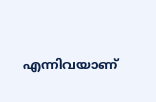എന്നിവയാണ്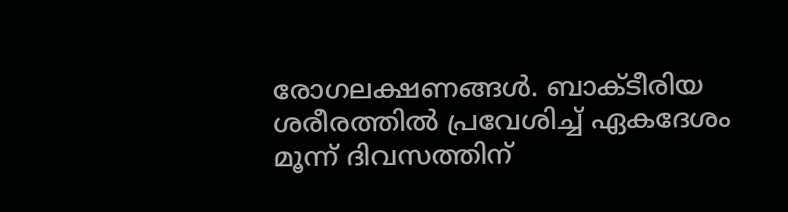രോഗലക്ഷണങ്ങള്‍. ബാക്ടീരിയ ശരീരത്തില്‍ പ്രവേശിച്ച് ഏകദേശം മൂന്ന് ദിവസത്തിന്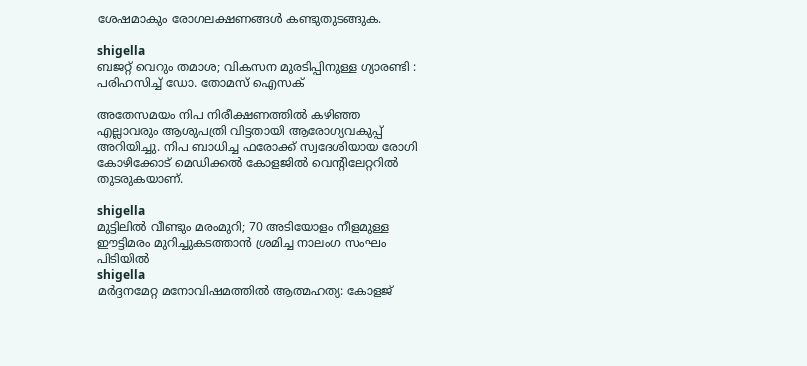ശേഷമാകും രോഗലക്ഷണങ്ങള്‍ കണ്ടുതുടങ്ങുക.

shigella
ബജറ്റ് വെറും തമാശ; വികസന മുരടിപ്പിനുള്ള ഗ്യാരണ്ടി : പരിഹസിച്ച് ഡോ. തോമസ് ഐസക്

അതേസമയം നിപ നിരീക്ഷണത്തില്‍ കഴിഞ്ഞ എല്ലാവരും ആശുപത്രി വിട്ടതായി ആരോഗ്യവകുപ്പ് അറിയിച്ചു. നിപ ബാധിച്ച ഫരോക്ക് സ്വദേശിയായ രോഗി കോഴിക്കോട് മെഡിക്കല്‍ കോളജില്‍ വെന്റിലേറ്ററില്‍ തുടരുകയാണ്.

shigella
മുട്ടിലിൽ വീണ്ടും മരംമുറി; 70 അടിയോളം നീളമുള്ള ഈട്ടിമരം മുറിച്ചുകടത്താൻ ശ്രമിച്ച നാലംഗ സംഘം പിടിയിൽ
shigella
മർദ്ദനമേറ്റ മനോവിഷമത്തിൽ ആത്മഹത്യ: കോളജ്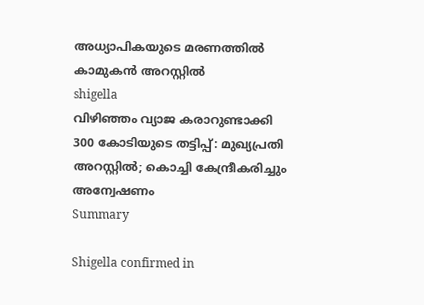അധ്യാപികയുടെ മരണത്തിൽ കാമുകൻ അറസ്റ്റിൽ
shigella
വിഴിഞ്ഞം വ്യാജ കരാറുണ്ടാക്കി 300 കോടിയുടെ തട്ടിപ്പ്: മുഖ്യപ്രതി അറസ്റ്റിൽ; കൊച്ചി കേന്ദ്രീകരിച്ചും അന്വേഷണം
Summary

Shigella confirmed in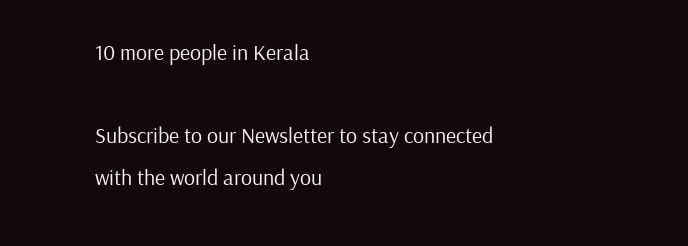10 more people in Kerala

Subscribe to our Newsletter to stay connected with the world around you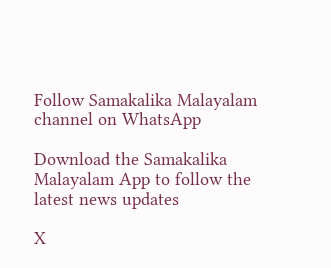Follow Samakalika Malayalam channel on WhatsApp

Download the Samakalika Malayalam App to follow the latest news updates

X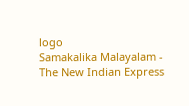logo
Samakalika Malayalam - The New Indian Express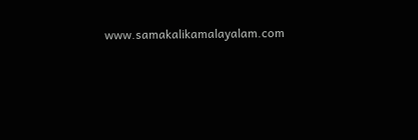www.samakalikamalayalam.com